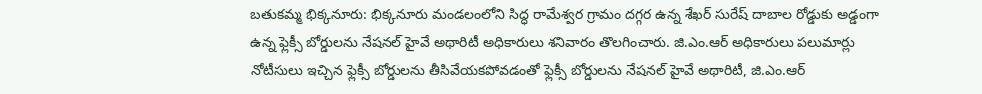బతుకమ్మ భిక్కనూరు: భిక్కనూరు మండలంలోని సిద్ధ రామేశ్వర గ్రామం దగ్గర ఉన్న శేఖర్ సురేష్ దాబాల రోడ్డుకు అడ్డంగా ఉన్న ఫ్లెక్సీ బోర్డులను నేషనల్ హైవే అథారిటీ అధికారులు శనివారం తొలగించారు. జి.ఎం.ఆర్ అధికారులు పలుమార్లు నోటీసులు ఇచ్చిన ఫ్లెక్సీ బోర్డులను తీసివేయకపోవడంతో ఫ్లెక్సీ బోర్డులను నేషనల్ హైవే అథారిటీ, జి.ఎం.ఆర్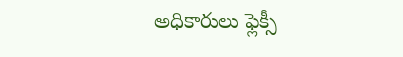అధికారులు ఫ్లెక్సీ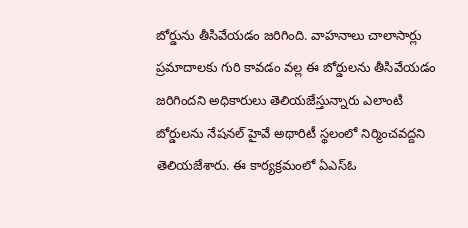బోర్డును తీసివేయడం జరిగింది. వాహనాలు చాలాసార్లు ప్రమాదాలకు గురి కావడం వల్ల ఈ బోర్డులను తీసివేయడం జరిగిందని అధికారులు తెలియజేస్తున్నారు ఎలాంటి బోర్డులను నేషనల్ హైవే అథారిటీ స్థలంలో నిర్మించవద్దని తెలియజేశారు. ఈ కార్యక్రమంలో ఏఎస్ఓ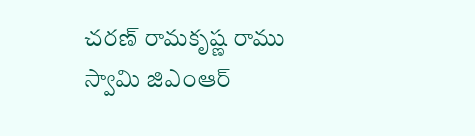చరణ్ రామకృష్ణ రాము స్వామి జిఎంఆర్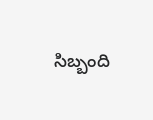సిబ్బంది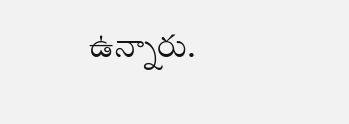ఉన్నారు.